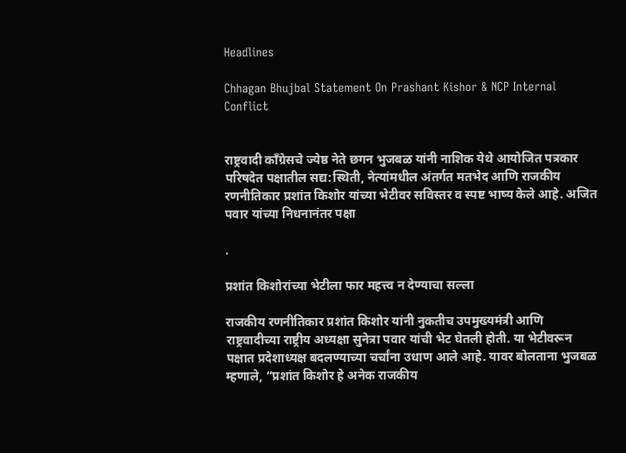Headlines

Chhagan Bhujbal Statement On Prashant Kishor & NCP Internal Conflict


राष्ट्रवादी काँग्रेसचे ज्येष्ठ नेते छगन भुजबळ यांनी नाशिक येथे आयोजित पत्रकार परिषदेत पक्षातील सद्य:स्थिती, नेत्यांमधील अंतर्गत मतभेद आणि राजकीय रणनीतिकार प्रशांत किशोर यांच्या भेटीवर सविस्तर व स्पष्ट भाष्य केले आहे. अजित पवार यांच्या निधनानंतर पक्षा

.

प्रशांत किशोरांच्या भेटीला फार महत्त्व न देण्याचा सल्ला

राजकीय रणनीतिकार प्रशांत किशोर यांनी नुकतीच उपमुख्यमंत्री आणि राष्ट्रवादीच्या राष्ट्रीय अध्यक्षा सुनेत्रा पवार यांची भेट घेतली होती. या भेटीवरून पक्षात प्रदेशाध्यक्ष बदलण्याच्या चर्चांना उधाण आले आहे. यावर बोलताना भुजबळ म्हणाले, “प्रशांत किशोर हे अनेक राजकीय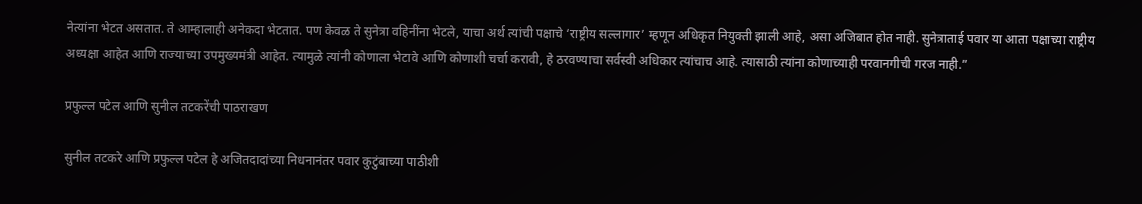नेत्यांना भेटत असतात. ते आम्हालाही अनेकदा भेटतात. पण केवळ ते सुनेत्रा वहिनींना भेटले, याचा अर्थ त्यांची पक्षाचे ‘राष्ट्रीय सल्लागार’ म्हणून अधिकृत नियुक्ती झाली आहे, असा अजिबात होत नाही. सुनेत्राताई पवार या आता पक्षाच्या राष्ट्रीय अध्यक्षा आहेत आणि राज्याच्या उपमुख्यमंत्री आहेत. त्यामुळे त्यांनी कोणाला भेटावे आणि कोणाशी चर्चा करावी, हे ठरवण्याचा सर्वस्वी अधिकार त्यांचाच आहे. त्यासाठी त्यांना कोणाच्याही परवानगीची गरज नाही.”

प्रफुल्ल पटेल आणि सुनील तटकरेंची पाठराखण

सुनील तटकरे आणि प्रफुल्ल पटेल हे अजितदादांच्या निधनानंतर पवार कुटुंबाच्या पाठीशी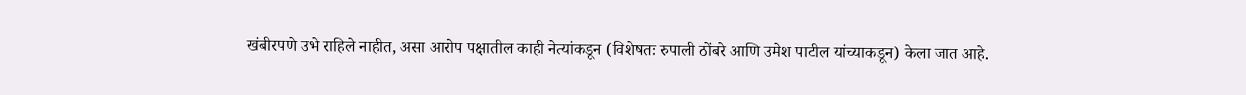खंबीरपणे उभे राहिले नाहीत, असा आरोप पक्षातील काही नेत्यांकडून (विशेषतः रुपाली ठोंबरे आणि उमेश पाटील यांच्याकडून) केला जात आहे.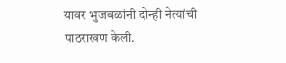यावर भुजबळांनी दोन्ही नेत्यांची पाठराखण केली.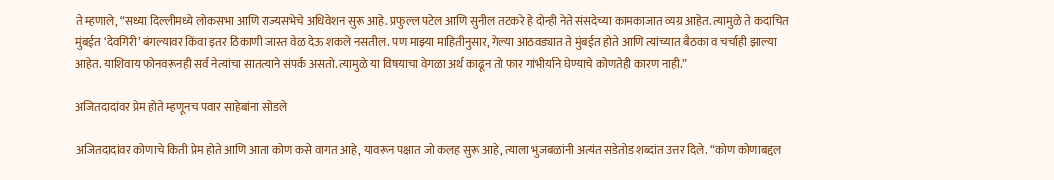ते म्हणाले, “सध्या दिल्लीमध्ये लोकसभा आणि राज्यसभेचे अधिवेशन सुरू आहे. प्रफुल्ल पटेल आणि सुनील तटकरे हे दोन्ही नेते संसदेच्या कामकाजात व्यग्र आहेत. त्यामुळे ते कदाचित मुंबईत ‘देवगिरी’ बंगल्यावर किंवा इतर ठिकाणी जास्त वेळ देऊ शकले नसतील. पण माझ्या माहितीनुसार, गेल्या आठवड्यात ते मुंबईत होते आणि त्यांच्यात बैठका व चर्चाही झाल्या आहेत. याशिवाय फोनवरूनही सर्व नेत्यांचा सातत्याने संपर्क असतो. त्यामुळे या विषयाचा वेगळा अर्थ काढून तो फार गांभीर्याने घेण्याचे कोणतेही कारण नाही.”

अजितदादांवर प्रेम होते म्हणूनच पवार साहेबांना सोडले

अजितदादांवर कोणाचे किती प्रेम होते आणि आता कोण कसे वागत आहे, यावरून पक्षात जो कलह सुरू आहे, त्याला भुजबळांनी अत्यंत सडेतोड शब्दांत उत्तर दिले. “कोण कोणाबद्दल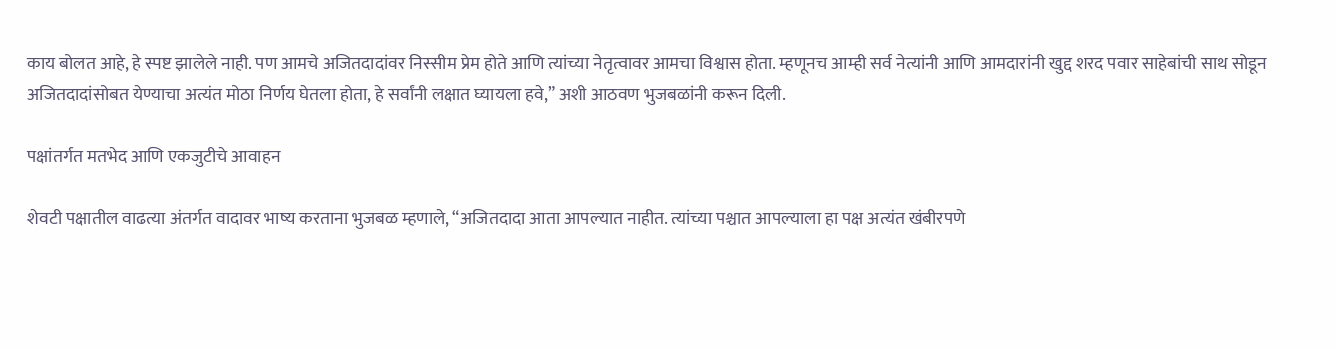काय बोलत आहे, हे स्पष्ट झालेले नाही. पण आमचे अजितदादांवर निस्सीम प्रेम होते आणि त्यांच्या नेतृत्वावर आमचा विश्वास होता. म्हणूनच आम्ही सर्व नेत्यांनी आणि आमदारांनी खुद्द शरद पवार साहेबांची साथ सोडून अजितदादांसोबत येण्याचा अत्यंत मोठा निर्णय घेतला होता, हे सर्वांनी लक्षात घ्यायला हवे,” अशी आठवण भुजबळांनी करून दिली.

पक्षांतर्गत मतभेद आणि एकजुटीचे आवाहन

शेवटी पक्षातील वाढत्या अंतर्गत वादावर भाष्य करताना भुजबळ म्हणाले, “अजितदादा आता आपल्यात नाहीत. त्यांच्या पश्चात आपल्याला हा पक्ष अत्यंत खंबीरपणे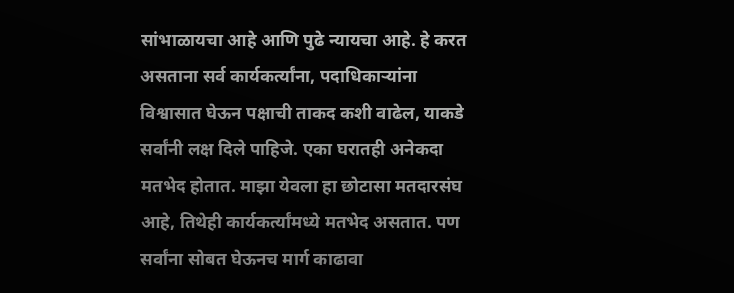सांभाळायचा आहे आणि पुढे न्यायचा आहे. हे करत असताना सर्व कार्यकर्त्यांना, पदाधिकाऱ्यांना विश्वासात घेऊन पक्षाची ताकद कशी वाढेल, याकडे सर्वांनी लक्ष दिले पाहिजे. एका घरातही अनेकदा मतभेद होतात. माझा येवला हा छोटासा मतदारसंघ आहे, तिथेही कार्यकर्त्यांमध्ये मतभेद असतात. पण सर्वांना सोबत घेऊनच मार्ग काढावा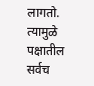लागतो. त्यामुळे पक्षातील सर्वच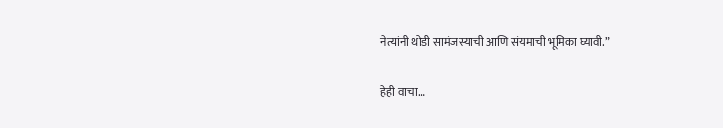नेत्यांनी थोडी सामंजस्याची आणि संयमाची भूमिका घ्यावी.”

हेही वाचा…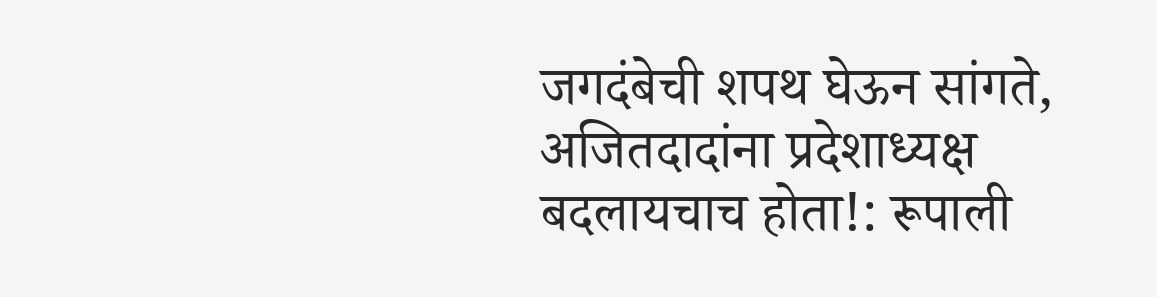जगदंबेची शपथ घेऊन सांगते, अजितदादांना प्रदेशाध्यक्ष बदलायचाच होता!: रूपाली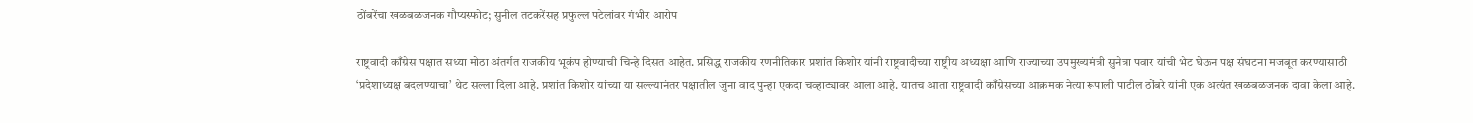ठोंबरेंचा खळबळजनक गौप्यस्फोट; सुनील तटकरेंसह प्रफुल्ल पटेलांवर गंभीर आरोप

राष्ट्रवादी काँग्रेस पक्षात सध्या मोठा अंतर्गत राजकीय भूकंप होण्याची चिन्हे दिसत आहेत. प्रसिद्ध राजकीय रणनीतिकार प्रशांत किशोर यांनी राष्ट्रवादीच्या राष्ट्रीय अध्यक्षा आणि राज्याच्या उपमुख्यमंत्री सुनेत्रा पवार यांची भेट घेऊन पक्ष संघटना मजबूत करण्यासाठी ‘प्रदेशाध्यक्ष बदलण्याचा’ थेट सल्ला दिला आहे. प्रशांत किशोर यांच्या या सल्ल्यानंतर पक्षातील जुना वाद पुन्हा एकदा चव्हाट्यावर आला आहे. यातच आता राष्ट्रवादी काँग्रेसच्या आक्रमक नेत्या रूपाली पाटील ठोंबरे यांनी एक अत्यंत खळबळजनक दावा केला आहे.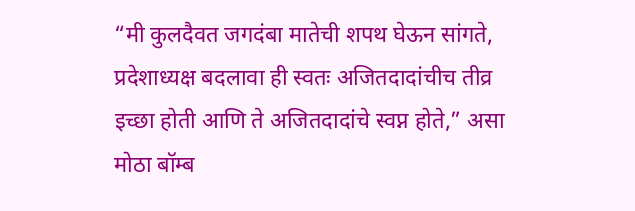“मी कुलदैवत जगदंबा मातेची शपथ घेऊन सांगते, प्रदेशाध्यक्ष बदलावा ही स्वतः अजितदादांचीच तीव्र इच्छा होती आणि ते अजितदादांचे स्वप्न होते,” असा मोठा बॉम्ब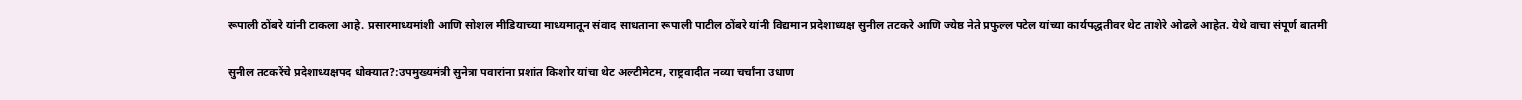रूपाली ठोंबरे यांनी टाकला आहे. प्रसारमाध्यमांशी आणि सोशल मीडियाच्या माध्यमातून संवाद साधताना रूपाली पाटील ठोंबरे यांनी विद्यमान प्रदेशाध्यक्ष सुनील तटकरे आणि ज्येष्ठ नेते प्रफुल्ल पटेल यांच्या कार्यपद्धतीवर थेट ताशेरे ओढले आहेत. येथे वाचा संपूर्ण बातमी

सुनील तटकरेंचे प्रदेशाध्यक्षपद धोक्यात?:उपमुख्यमंत्री सुनेत्रा पवारांना प्रशांत किशोर यांचा थेट अल्टीमेटम, राष्ट्रवादीत नव्या चर्चांना उधाण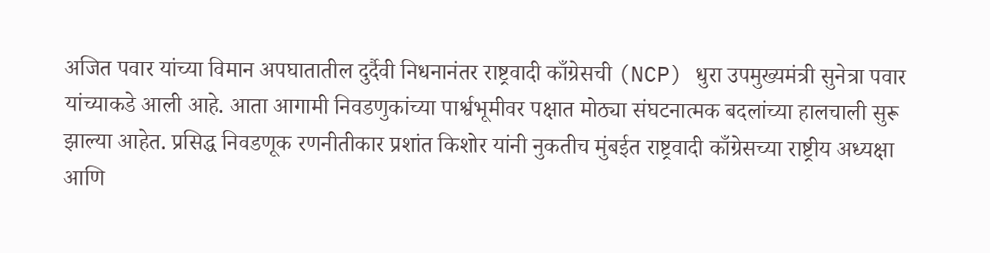अजित पवार यांच्या विमान अपघातातील दुर्दैवी निधनानंतर राष्ट्रवादी काँग्रेसची (NCP) धुरा उपमुख्यमंत्री सुनेत्रा पवार यांच्याकडे आली आहे. आता आगामी निवडणुकांच्या पार्श्वभूमीवर पक्षात मोठ्या संघटनात्मक बदलांच्या हालचाली सुरू झाल्या आहेत. प्रसिद्ध निवडणूक रणनीतीकार प्रशांत किशोर यांनी नुकतीच मुंबईत राष्ट्रवादी काँग्रेसच्या राष्ट्रीय अध्यक्षा आणि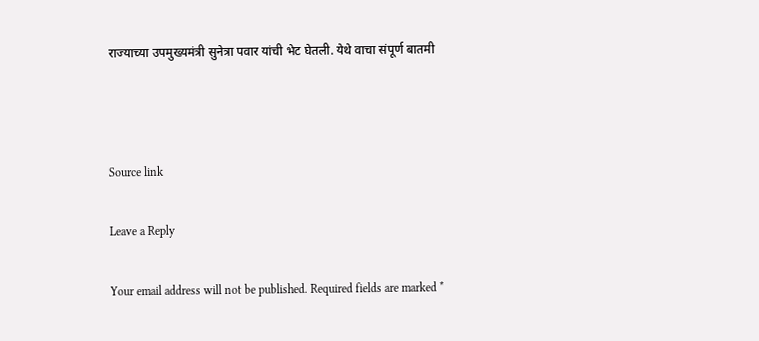राज्याच्या उपमुख्यमंत्री सुनेत्रा पवार यांची भेट घेतली. येथे वाचा संपूर्ण बातमी



Source link

Leave a Reply

Your email address will not be published. Required fields are marked *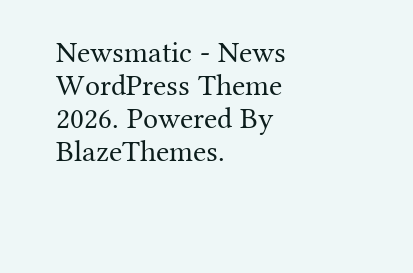Newsmatic - News WordPress Theme 2026. Powered By BlazeThemes.